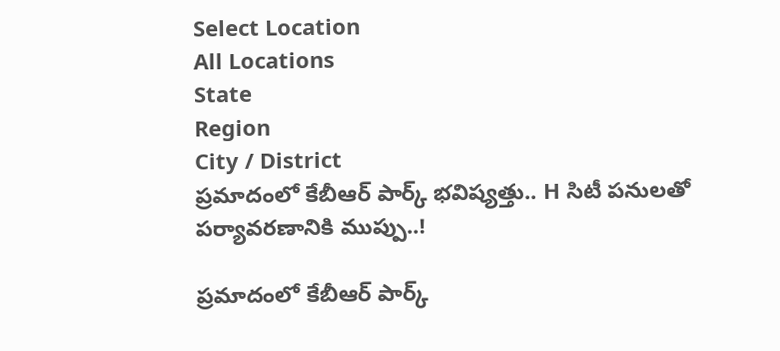Select Location
All Locations
State
Region
City / District
ప్రమాదంలో కేబీఆర్ పార్క్ భవిష్యత్తు.. H సిటీ పనులతో పర్యావరణానికి ముప్పు..!

ప్రమాదంలో కేబీఆర్ పార్క్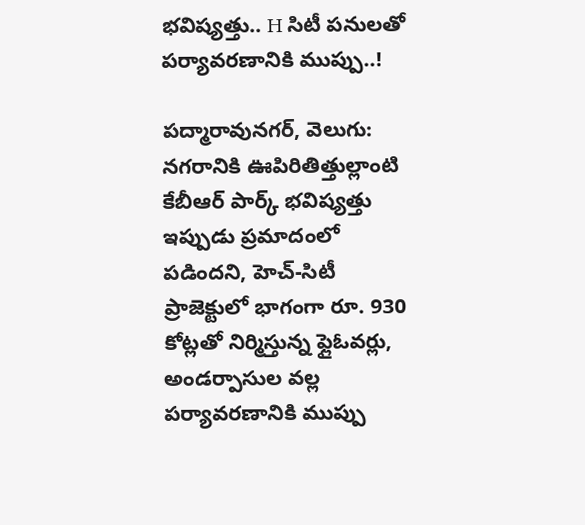భవిష్యత్తు.. H సిటీ పనులతో పర్యావరణానికి ముప్పు..!

పద్మారావునగర్, వెలుగు: నగరానికి ఊపిరితిత్తుల్లాంటి కేబీఆర్ పార్క్ భవిష్యత్తు ఇప్పుడు ప్రమాదంలో పడిందని, హెచ్-సిటీ ప్రాజెక్టులో భాగంగా రూ. 930 కోట్లతో నిర్మిస్తున్న ఫ్లైఓవర్లు, అండర్పాసుల వల్ల పర్యావరణానికి ముప్పు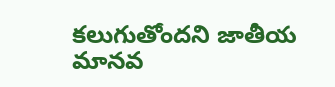కలుగుతోందని జాతీయ మానవ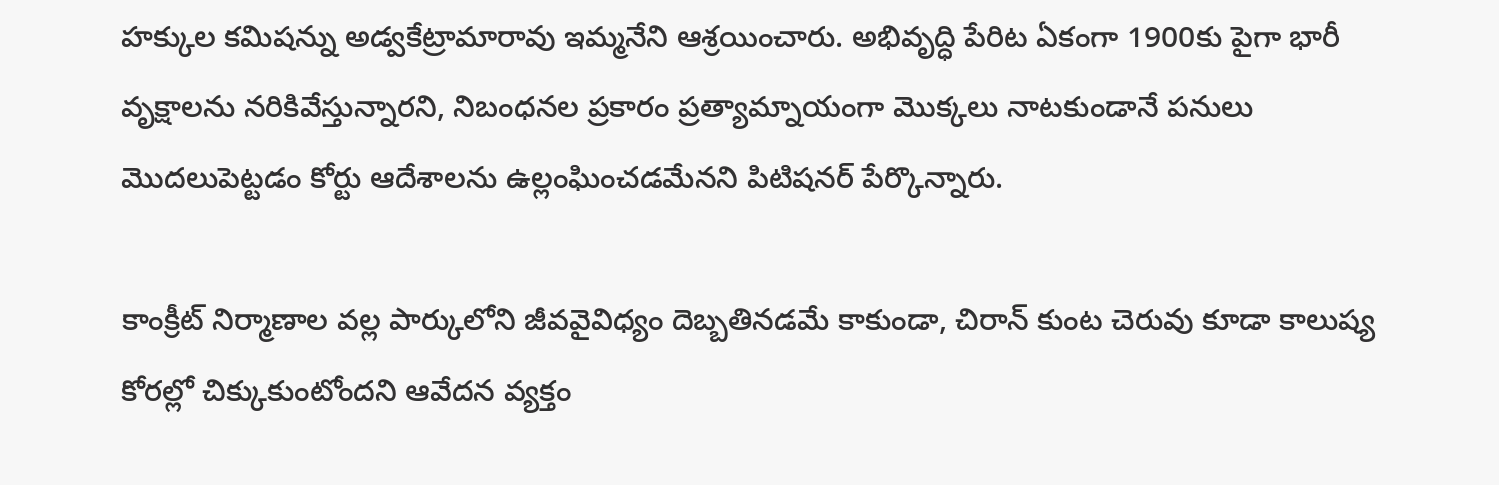హక్కుల కమిషన్ను అడ్వకేట్రామారావు ఇమ్మనేని ఆశ్రయించారు. అభివృద్ధి పేరిట ఏకంగా 1900కు పైగా భారీ వృక్షాలను నరికివేస్తున్నారని, నిబంధనల ప్రకారం ప్రత్యామ్నాయంగా మొక్కలు నాటకుండానే పనులు మొదలుపెట్టడం కోర్టు ఆదేశాలను ఉల్లంఘించడమేనని పిటిషనర్ పేర్కొన్నారు.

కాంక్రీట్ నిర్మాణాల వల్ల పార్కులోని జీవవైవిధ్యం దెబ్బతినడమే కాకుండా, చిరాన్ కుంట చెరువు కూడా కాలుష్య కోరల్లో చిక్కుకుంటోందని ఆవేదన వ్యక్తం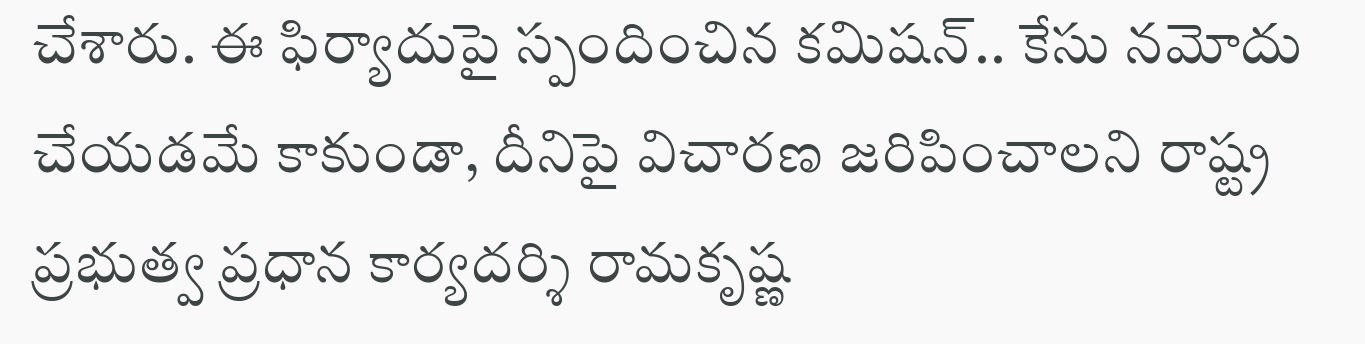చేశారు. ఈ ఫిర్యాదుపై స్పందించిన కమిషన్.. కేసు నమోదు చేయడమే కాకుండా, దీనిపై విచారణ జరిపించాలని రాష్ట్ర ప్రభుత్వ ప్రధాన కార్యదర్శి రామకృష్ణ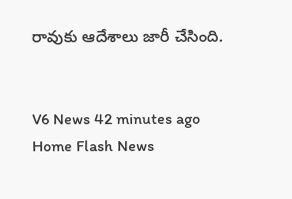రావుకు ఆదేశాలు జారీ చేసింది.


V6 News 42 minutes ago
Home Flash News